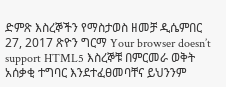ድምጽ እስረኞችን የማስታወስ ዘመቻ ዲሴምበር 27, 2017 ጽዮን ግርማ Your browser doesn’t support HTML5 እስረኞቹ በምርመራ ወቅት አሰቃቂ ተግባር እንደተፈፀመባቸና ይህንንም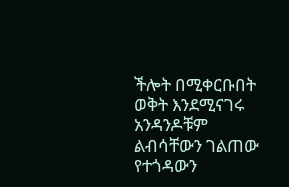ችሎት በሚቀርቡበት ወቅት እንደሚናገሩ አንዳንዶቹም ልብሳቸውን ገልጠው የተጎዳውን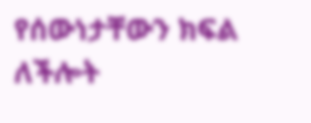የሰውነታቸውን ክፍል ለችሎት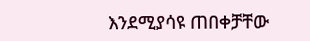እንደሚያሳዩ ጠበቀቻቸው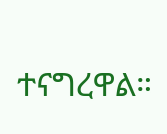ተናግረዋል።